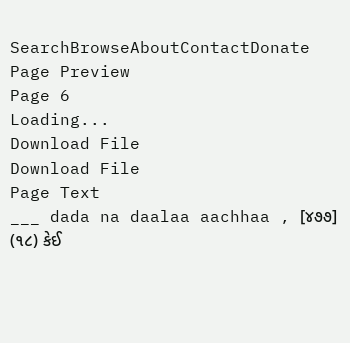SearchBrowseAboutContactDonate
Page Preview
Page 6
Loading...
Download File
Download File
Page Text
___ dada na daalaa aachhaa , [૪૭૭] (૧૮) કેઈ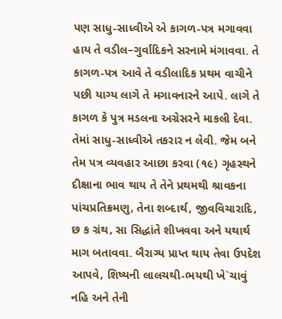પણ સાધુ-સાધ્વીએ એ કાગળ-પત્ર મગાવવા હાય તે વડીલ–ગુર્વાદિકને સરનામે મંગાવવા. તે કાગળ-પત્ર આવે તે વડીલાદિક પ્રથમ વાચીને પછી યાગ્ય લાગે તે મગાવનારને આપે. લાગે તે કાગળ કે પુત્ર મડલના અગ્રેસરને માકલી દેવા. તેમાં સાધુ-સાધ્વીએ તકરાર ન લેવી. જેમ બને તેમ પત્ર વ્યવહાર આછા કરવા (૧૯) ગૃહસ્થને દીક્ષાના ભાવ થાય તે તેને પ્રથમથી શ્રાવકના પાંચપ્રતિક્રમણુ, તેના શબ્દાર્થ, જીવવિચારાદિ, છ ક ગ્રંથ, સા સિદ્ધાંતે શીખવવા અને યથાર્થ માગ બતાવવા. બૈરાગ્ય પ્રાપ્ત થાય તેવા ઉપદેશ આપવે, શિષ્યની લાલચથી-ભયથી ખે`ચાવું નહિ અને તેની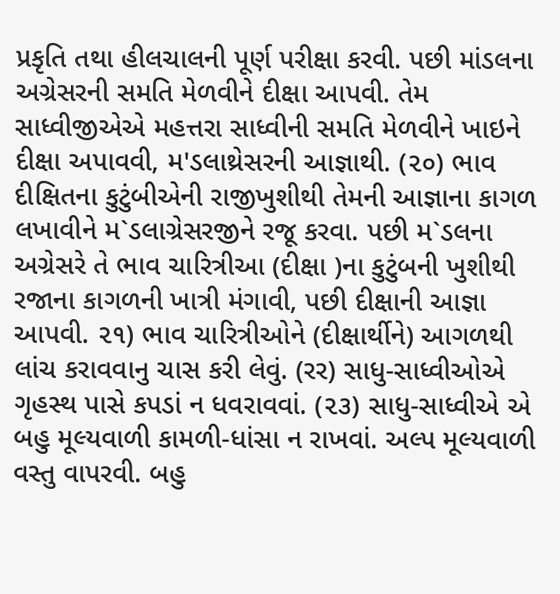પ્રકૃતિ તથા હીલચાલની પૂર્ણ પરીક્ષા કરવી. પછી માંડલના અગ્રેસરની સમતિ મેળવીને દીક્ષા આપવી. તેમ સાધ્વીજીએએ મહત્તરા સાધ્વીની સમતિ મેળવીને ખાઇને દીક્ષા અપાવવી, મ'ડલાથ્રેસરની આજ્ઞાથી. (૨૦) ભાવ દીક્ષિતના કુટુંબીએની રાજીખુશીથી તેમની આજ્ઞાના કાગળ લખાવીને મ`ડલાગ્રેસરજીને રજૂ કરવા. પછી મ`ડલના અગ્રેસરે તે ભાવ ચારિત્રીઆ (દીક્ષા )ના કુટુંબની ખુશીથી રજાના કાગળની ખાત્રી મંગાવી, પછી દીક્ષાની આજ્ઞા આપવી. ૨૧) ભાવ ચારિત્રીઓને (દીક્ષાર્થીને) આગળથી લાંચ કરાવવાનુ ચાસ કરી લેવું. (રર) સાધુ-સાધ્વીઓએ ગૃહસ્થ પાસે કપડાં ન ધવરાવવાં. (૨૩) સાધુ-સાધ્વીએ એ બહુ મૂલ્યવાળી કામળી-ધાંસા ન રાખવાં. અલ્પ મૂલ્યવાળી વસ્તુ વાપરવી. બહુ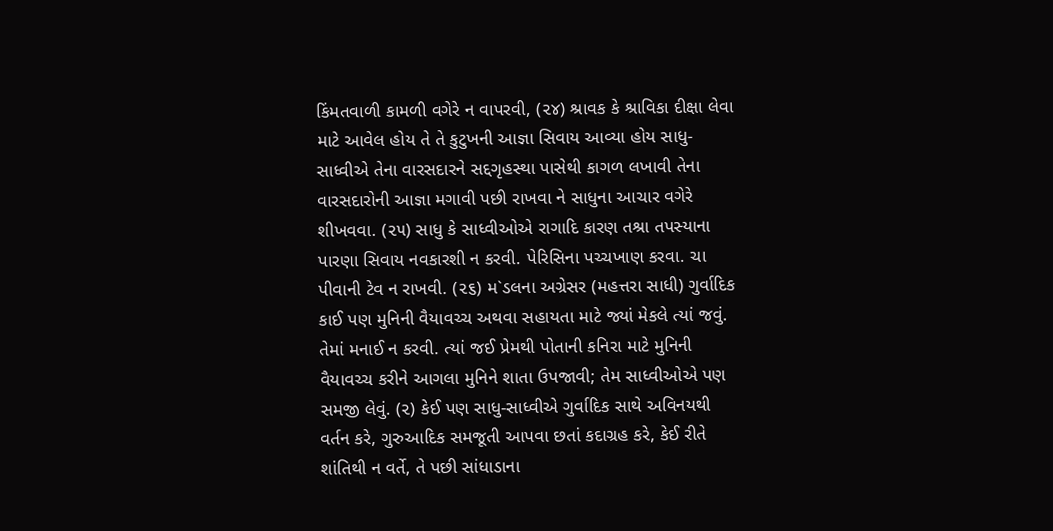કિંમતવાળી કામળી વગેરે ન વાપરવી, (૨૪) શ્રાવક કે શ્રાવિકા દીક્ષા લેવા માટે આવેલ હોય તે તે કુટુખની આજ્ઞા સિવાય આવ્યા હોય સાધુ-સાધ્વીએ તેના વારસદારને સદ્દગૃહસ્થા પાસેથી કાગળ લખાવી તેના વારસદારોની આજ્ઞા મગાવી પછી રાખવા ને સાધુના આચાર વગેરે શીખવવા. (૨૫) સાધુ કે સાધ્વીઓએ રાગાદિ કારણ તશ્રા તપસ્યાના પારણા સિવાય નવકારશી ન કરવી. પેરિસિના પચ્ચખાણ કરવા. ચા પીવાની ટેવ ન રાખવી. (૨૬) મ`ડલના અગ્રેસર (મહત્તરા સાધી) ગુર્વાદિક કાઈ પણ મુનિની વૈયાવચ્ચ અથવા સહાયતા માટે જ્યાં મેકલે ત્યાં જવું. તેમાં મનાઈ ન કરવી. ત્યાં જઈ પ્રેમથી પોતાની કનિરા માટે મુનિની વૈયાવચ્ચ કરીને આગલા મુનિને શાતા ઉપજાવી; તેમ સાધ્વીઓએ પણ સમજી લેવું. (૨) કેઈ પણ સાધુ-સાધ્વીએ ગુર્વાદિક સાથે અવિનયથી વર્તન કરે, ગુરુઆદિક સમજૂતી આપવા છતાં કદાગ્રહ કરે, કેઈ રીતે શાંતિથી ન વર્તે, તે પછી સાંધાડાના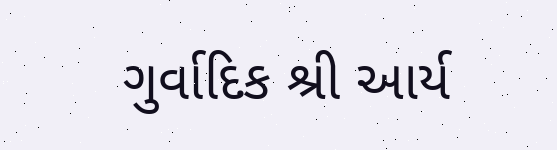ગુર્વાદિક શ્રી આર્ય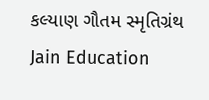કલ્યાણ ગૌતમ સ્મૃતિગ્રંથ Jain Education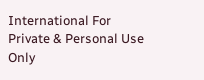International For Private & Personal Use Only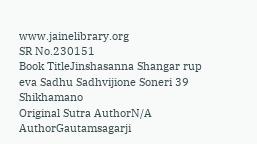www.jainelibrary.org
SR No.230151
Book TitleJinshasanna Shangar rup eva Sadhu Sadhvijione Soneri 39 Shikhamano
Original Sutra AuthorN/A
AuthorGautamsagarji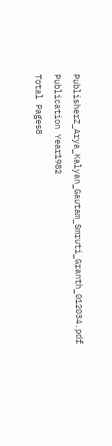PublisherZ_Arya_Kalyan_Gautam_Smruti_Granth_012034.pdf
Publication Year1982
Total Pages8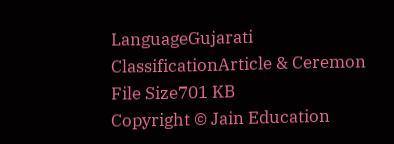LanguageGujarati
ClassificationArticle & Ceremon
File Size701 KB
Copyright © Jain Education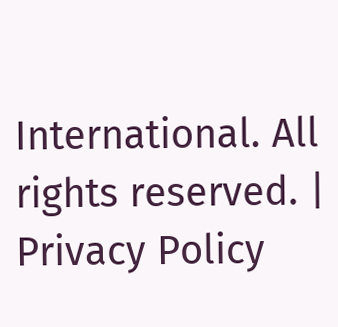International. All rights reserved. | Privacy Policy